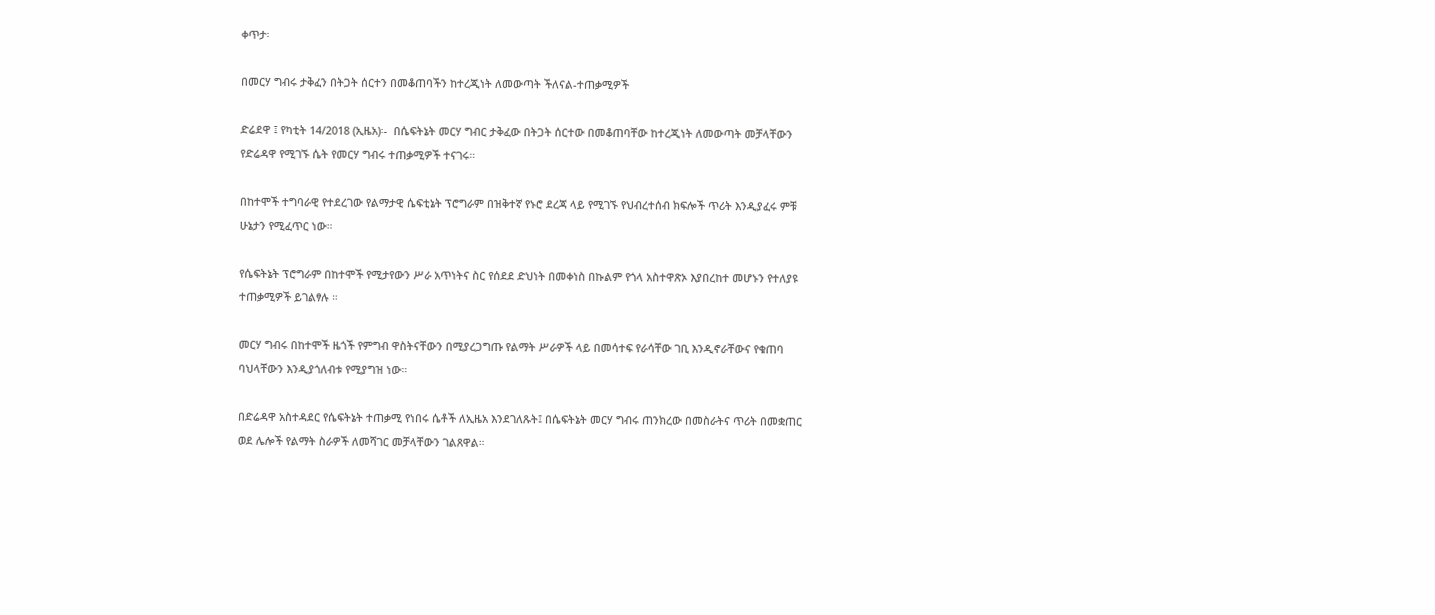ቀጥታ፡

በመርሃ ግብሩ ታቅፈን በትጋት ሰርተን በመቆጠባችን ከተረጂነት ለመውጣት ችለናል-ተጠቃሚዎች

ድሬደዋ ፤ የካቲት 14/2018 (ኢዜአ)፡-  በሴፍትኔት መርሃ ግብር ታቅፈው በትጋት ሰርተው በመቆጠባቸው ከተረጂነት ለመውጣት መቻላቸውን የድሬዳዋ የሚገኙ ሴት የመርሃ ግብሩ ተጠቃሚዎች ተናገሩ።

በከተሞች ተግባራዊ የተደረገው የልማታዊ ሴፍቲኔት ፕሮግራም በዝቅተኛ የኑሮ ደረጃ ላይ የሚገኙ የህብረተሰብ ክፍሎች ጥሪት እንዲያፈሩ ምቹ ሁኔታን የሚፈጥር ነው።

የሴፍትኔት ፕሮግራም በከተሞች የሚታየውን ሥራ አጥነትና ስር የሰደደ ድህነት በመቀነስ በኩልም የጎላ አስተዋጽኦ እያበረከተ መሆኑን የተለያዩ ተጠቃሚዎች ይገልፃሉ ።

መርሃ ግብሩ በከተሞች ዜጎች የምግብ ዋስትናቸውን በሚያረጋግጡ የልማት ሥራዎች ላይ በመሳተፍ የራሳቸው ገቢ እንዲኖራቸውና የቁጠባ ባህላቸውን እንዲያጎለብቱ የሚያግዝ ነው።

በድሬዳዋ አስተዳደር የሴፍትኔት ተጠቃሚ የነበሩ ሴቶች ለኢዜአ እንደገለጹት፤ በሴፍትኔት መርሃ ግብሩ ጠንክረው በመስራትና ጥሪት በመቋጠር ወደ ሌሎች የልማት ስራዎች ለመሻገር መቻላቸውን ገልጸዋል።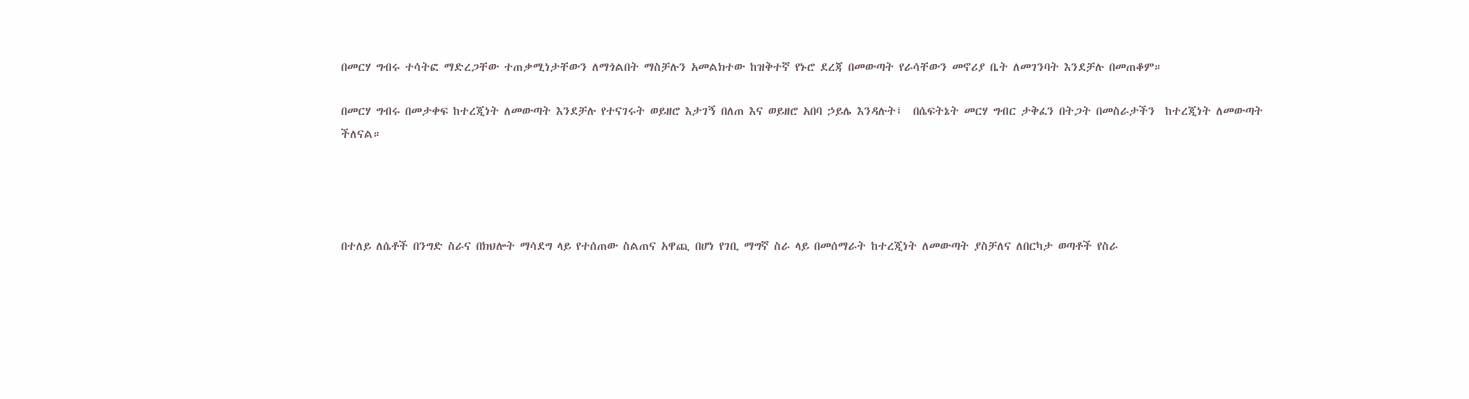በመርሃ ግብሩ ተሳትፎ ማድረጋቸው ተጠቃሚነታቸውን ለማጎልበት ማስቻሉን አመልክተው ከዝቅተኛ የኑሮ ደረጃ በመውጣት የራሳቸውን መኖሪያ ቤት ለመገንባት እንደቻሉ በመጠቆም።

በመርሃ ግብሩ በመታቀፍ ከተረጂነት ለመውጣት እንደቻሉ የተናገሩት ወይዘሮ እታገኝ በለጠ እና ወይዘሮ አበባ ኃይሌ እንዳሉት፤  በሴፍትኔት መርሃ ግብር ታቅፈን በትጋት በመስራታችን  ከተረጂነት ለመውጣት ችለናል።




በተለይ ለሴቶች በንግድ ስራና በክህሎት ማሳደግ ላይ የተሰጠው ስልጠና አዋጪ በሆነ የገቢ ማግኛ ስራ ላይ በመሰማራት ከተረጂነት ለመውጣት ያስቻለና ለበርካታ ወጣቶች የስራ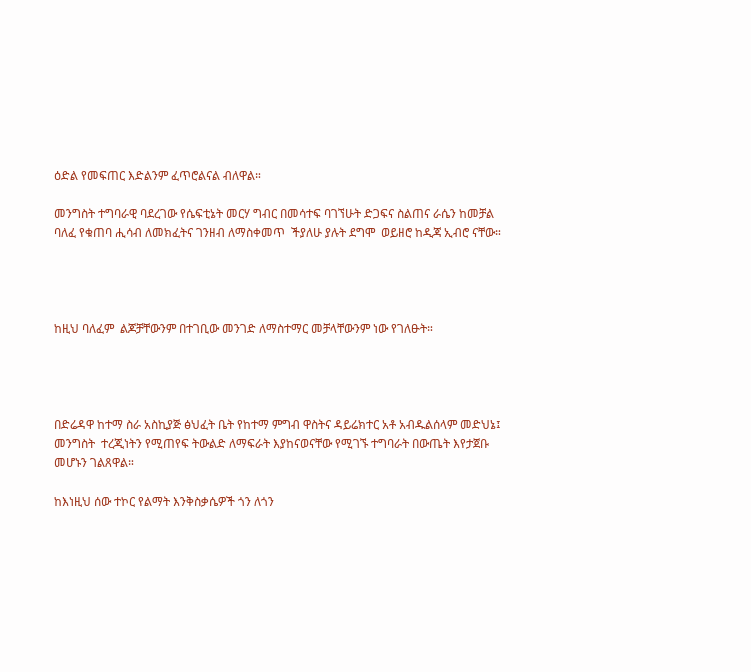ዕድል የመፍጠር እድልንም ፈጥሮልናል ብለዋል።

መንግስት ተግባራዊ ባደረገው የሴፍቲኔት መርሃ ግብር በመሳተፍ ባገኘሁት ድጋፍና ስልጠና ራሴን ከመቻል ባለፈ የቁጠባ ሒሳብ ለመክፈትና ገንዘብ ለማስቀመጥ  ችያለሁ ያሉት ደግሞ  ወይዘሮ ከዲጃ ኢብሮ ናቸው።




ከዚህ ባለፈም  ልጆቻቸውንም በተገቢው መንገድ ለማስተማር መቻላቸውንም ነው የገለፁት።




በድሬዳዋ ከተማ ስራ አስኪያጅ ፅህፈት ቤት የከተማ ምግብ ዋስትና ዳይሬክተር አቶ አብዱልሰላም መድህኔ፤ መንግስት  ተረጂነትን የሚጠየፍ ትውልድ ለማፍራት እያከናወናቸው የሚገኙ ተግባራት በውጤት እየታጀቡ መሆኑን ገልጸዋል።

ከእነዚህ ሰው ተኮር የልማት እንቅስቃሴዎች ጎን ለጎን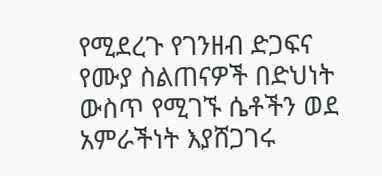የሚደረጉ የገንዘብ ድጋፍና የሙያ ስልጠናዎች በድህነት ውስጥ የሚገኙ ሴቶችን ወደ አምራችነት እያሸጋገሩ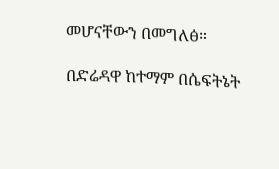መሆናቸውን በመግለፅ።

በድሬዳዋ ከተማም በሴፍትኔት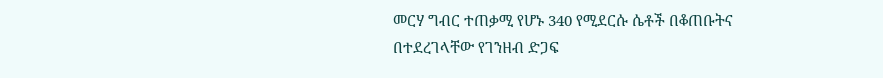መርሃ ግብር ተጠቃሚ የሆኑ 340 የሚደርሱ ሴቶች በቆጠቡትና በተደረገላቸው የገንዘብ ድጋፍ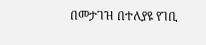በመታገዝ በተለያዩ የገቢ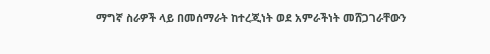ማግኛ ስራዎች ላይ በመሰማራት ከተረጂነት ወደ አምራችነት መሸጋገራቸውን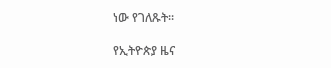ነው የገለጹት።

የኢትዮጵያ ዜና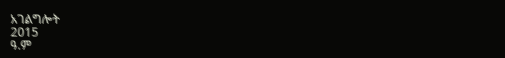አገልግሎት
2015
ዓ.ም